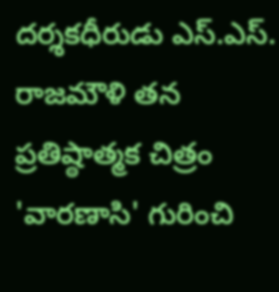దర్శకధీరుడు ఎస్.ఎస్.
రాజమౌళి తన ప్రతిష్ఠాత్మక చిత్రం 'వారణాసి' గురించి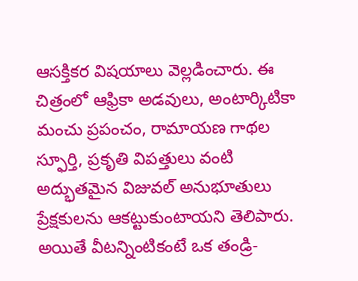ఆసక్తికర విషయాలు వెల్లడించారు. ఈ చిత్రంలో ఆఫ్రికా అడవులు, అంటార్కిటికా మంచు ప్రపంచం, రామాయణ గాథల స్ఫూర్తి, ప్రకృతి విపత్తులు వంటి అద్భుతమైన విజువల్ అనుభూతులు ప్రేక్షకులను ఆకట్టుకుంటాయని తెలిపారు. అయితే వీటన్నింటికంటే ఒక తండ్రి-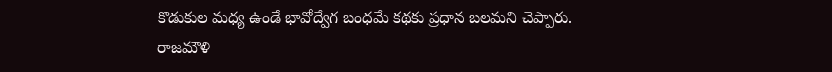కొడుకుల మధ్య ఉండే భావోద్వేగ బంధమే కథకు ప్రధాన బలమని చెప్పారు.
రాజమౌళి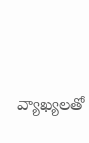వ్యాఖ్యలతో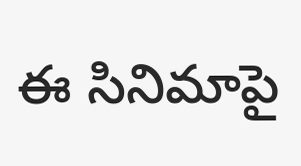ఈ సినిమాపై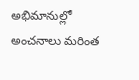అభిమానుల్లో అంచనాలు మరింత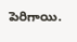పెరిగాయి.